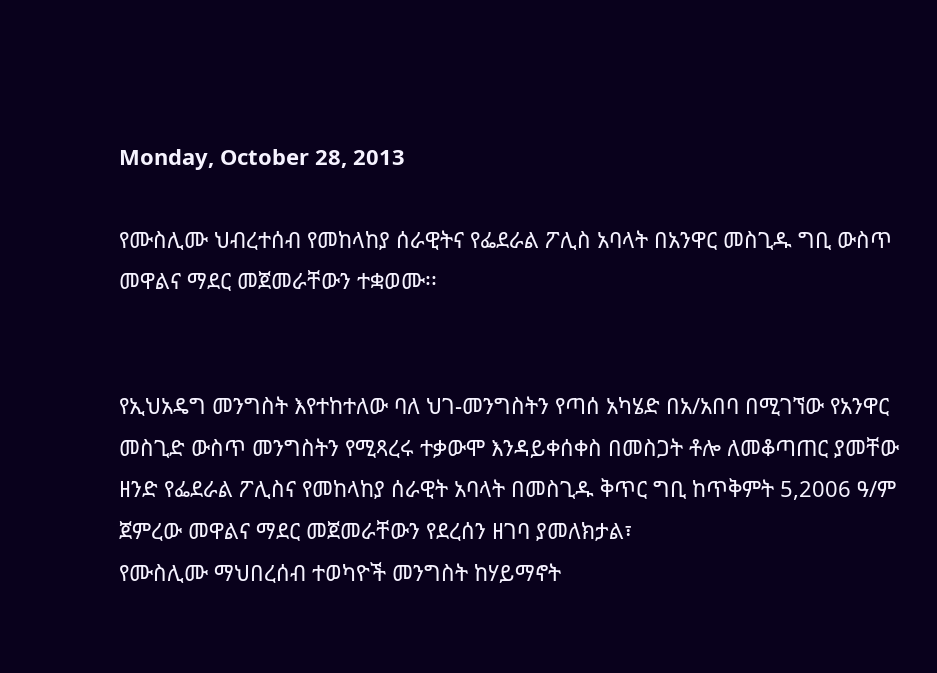Monday, October 28, 2013

የሙስሊሙ ህብረተሰብ የመከላከያ ሰራዊትና የፌደራል ፖሊስ አባላት በአንዋር መስጊዱ ግቢ ውስጥ መዋልና ማደር መጀመራቸውን ተቋወሙ፡፡


የኢህአዴግ መንግስት እየተከተለው ባለ ህገ-መንግስትን የጣሰ አካሄድ በአ/አበባ በሚገኘው የአንዋር መስጊድ ውስጥ መንግስትን የሚጻረሩ ተቃውሞ እንዳይቀሰቀስ በመስጋት ቶሎ ለመቆጣጠር ያመቸው ዘንድ የፌደራል ፖሊስና የመከላከያ ሰራዊት አባላት በመስጊዱ ቅጥር ግቢ ከጥቅምት 5,2006 ዓ/ም ጀምረው መዋልና ማደር መጀመራቸውን የደረሰን ዘገባ ያመለክታል፣
የሙስሊሙ ማህበረሰብ ተወካዮች መንግስት ከሃይማኖት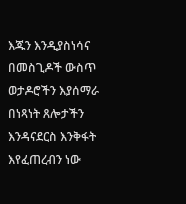እጁን እንዲያስነሳና በመስጊዶች ውስጥ ወታዶሮችን እያሰማራ በነጻነት ጸሎታችን እንዳናደርስ እንቅፋት እየፈጠረብን ነው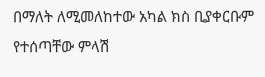በማለት ለሚመለከተው አካል ክስ ቢያቀርቡም የተሰጣቸው ምላሽ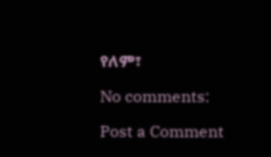የለም፣

No comments:

Post a Comment